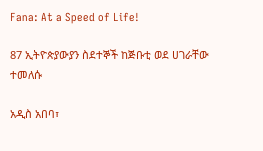Fana: At a Speed of Life!

87 ኢትዮጵያውያን ስደተኞች ከጅቡቲ ወደ ሀገራቸው ተመለሱ

አዲስ አበባ፣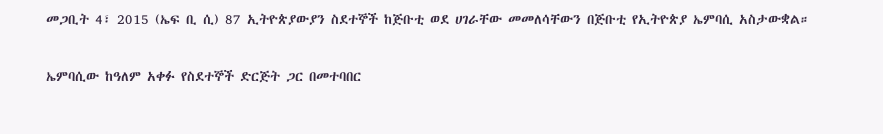መጋቢት 4፣ 2015 (ኤፍ ቢ ሲ) 87 ኢትዮጵያውያን ስደተኞች ከጅቡቲ ወደ ሀገራቸው መመለሳቸውን በጅቡቲ የኢትዮጵያ ኤምባሲ አስታውቋል።

ኤምባሲው ከዓለም አቀፉ የስደተኞች ድርጅት ጋር በመተባበር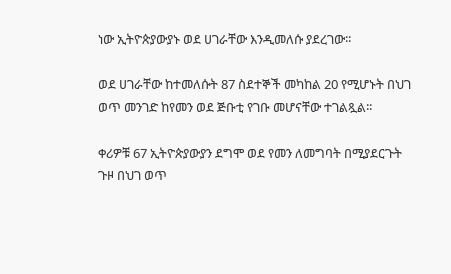ነው ኢትዮጵያውያኑ ወደ ሀገራቸው እንዲመለሱ ያደረገው፡፡

ወደ ሀገራቸው ከተመለሱት 87 ስደተኞች መካከል 20 የሚሆኑት በህገ ወጥ መንገድ ከየመን ወደ ጅቡቲ የገቡ መሆናቸው ተገልጿል፡፡

ቀሪዎቹ 67 ኢትዮጵያውያን ደግሞ ወደ የመን ለመግባት በሚያደርጉት ጉዞ በህገ ወጥ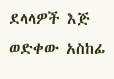ደላላዎች እጅ ወድቀው አስከፊ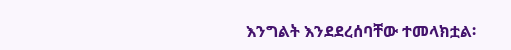እንግልት እንደደረሰባቸው ተመላክቷል፡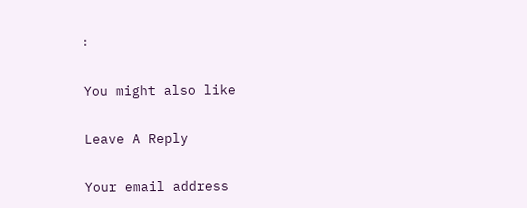፡

You might also like

Leave A Reply

Your email address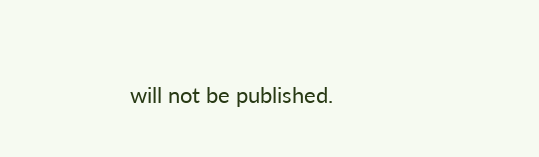will not be published.